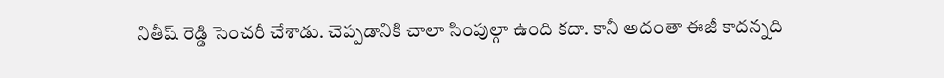నితీష్ రెడ్డి సెంచరీ చేశాడు. చెప్పడానికి చాలా సింపుల్గా ఉంది కదా. కానీ అదంతా ఈజీ కాదన్నది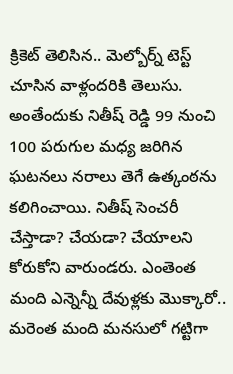క్రికెట్ తెలిసిన.. మెల్బోర్న్ టెస్ట్ చూసిన వాళ్లందరికి తెలుసు. అంతేందుకు నితీష్ రెడ్డి 99 నుంచి 100 పరుగుల మధ్య జరిగిన ఘటనలు నరాలు తెగే ఉత్కంఠను కలిగించాయి. నితీష్ సెంచరీ చేస్తాడా? చేయడా? చేయాలని కోరుకోని వారుండరు. ఎంతెంత మంది ఎన్నెన్నీ దేవుళ్లకు మొక్కారో.. మరెంత మంది మనసులో గట్టిగా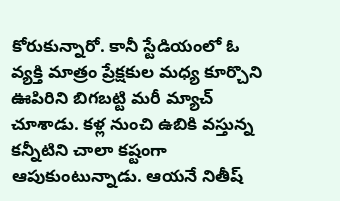కోరుకున్నారో. కానీ స్టేడియంలో ఓ వ్యక్తి మాత్రం ప్రేక్షకుల మధ్య కూర్చొని ఊపిరిని బిగబట్టి మరీ మ్యాచ్ చూశాడు. కళ్ల నుంచి ఉబికి వస్తున్న కన్నీటిని చాలా కష్టంగా ఆపుకుంటున్నాడు. ఆయనే నితీష్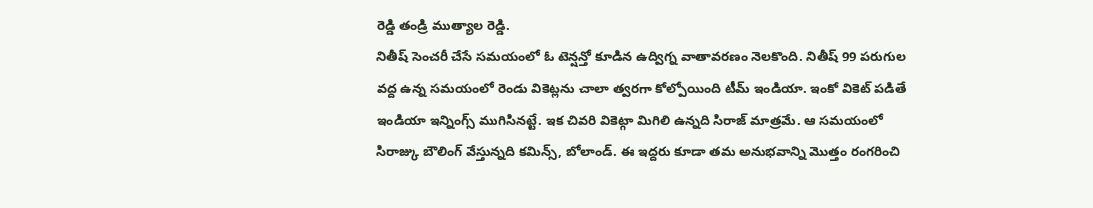రెడ్డి తండ్రి ముత్యాల రెడ్డి.
నితీష్ సెంచరీ చేసే సమయంలో ఓ టెన్షన్తో కూడిన ఉద్విగ్న వాతావరణం నెలకొంది. నితీష్ 99 పరుగుల వద్ద ఉన్న సమయంలో రెండు వికెట్లను చాలా త్వరగా కోల్పోయింది టీమ్ ఇండియా. ఇంకో వికెట్ పడితే ఇండియా ఇన్నింగ్స్ ముగిసినట్టే. ఇక చివరి వికెట్గా మిగిలి ఉన్నది సిరాజ్ మాత్రమే. ఆ సమయంలో సిరాజ్కు బౌలింగ్ వేస్తున్నది కమిన్స్, బోలాండ్. ఈ ఇద్దరు కూడా తమ అనుభవాన్ని మొత్తం రంగరించి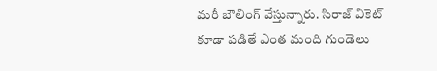మరీ బౌలింగ్ వేస్తున్నారు. సిరాజ్ వికెట్ కూడా పడితే ఎంత మంది గుండెలు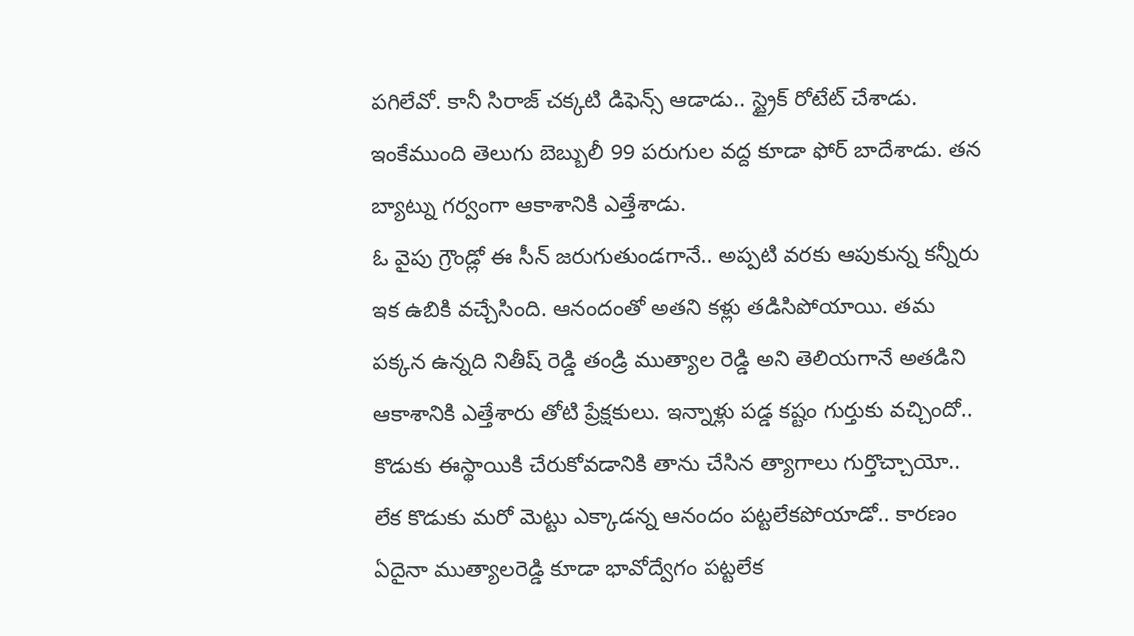పగిలేవో. కానీ సిరాజ్ చక్కటి డిఫెన్స్ ఆడాడు.. స్ట్రైక్ రోటేట్ చేశాడు. ఇంకేముంది తెలుగు బెబ్బులీ 99 పరుగుల వద్ద కూడా ఫోర్ బాదేశాడు. తన బ్యాట్ను గర్వంగా ఆకాశానికి ఎత్తేశాడు.
ఓ వైపు గ్రౌండ్లో ఈ సీన్ జరుగుతుండగానే.. అప్పటి వరకు ఆపుకున్న కన్నీరు ఇక ఉబికి వచ్చేసింది. ఆనందంతో అతని కళ్లు తడిసిపోయాయి. తమ పక్కన ఉన్నది నితీష్ రెడ్డి తండ్రి ముత్యాల రెడ్డి అని తెలియగానే అతడిని ఆకాశానికి ఎత్తేశారు తోటి ప్రేక్షకులు. ఇన్నాళ్లు పడ్డ కష్టం గుర్తుకు వచ్చిందో.. కొడుకు ఈస్థాయికి చేరుకోవడానికి తాను చేసిన త్యాగాలు గుర్తొచ్చాయో.. లేక కొడుకు మరో మెట్టు ఎక్కాడన్న ఆనందం పట్టలేకపోయాడో.. కారణం ఏదైనా ముత్యాలరెడ్డి కూడా భావోద్వేగం పట్టలేక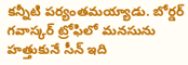కన్నీటి పర్యంతమయ్యాడు. బోర్డర్ గవాస్కర్ ట్రోఫిలో మనసును హత్తుకునే సీన్ ఇది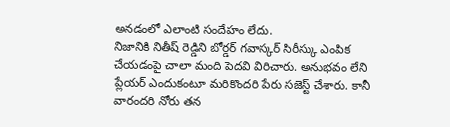అనడంలో ఎలాంటి సందేహం లేదు.
నిజానికి నితీష్ రెడ్డిని బోర్డర్ గవాస్కర్ సిరీస్కు ఎంపిక చేయడంపై చాలా మంది పెదవి విరిచారు. అనుభవం లేని ప్లేయర్ ఎందుకంటూ మరికొందరి పేరు సజెస్ట్ చేశారు. కానీ వారందరి నోరు తన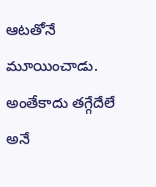ఆటతోనే మూయించాడు. అంతేకాదు తగ్గేదేలే అనే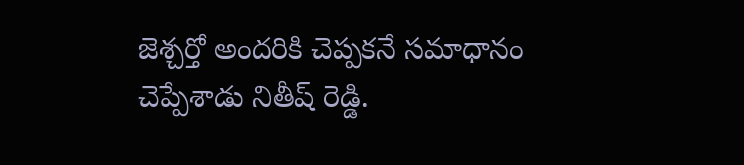జెశ్చర్తో అందరికి చెప్పకనే సమాధానం చెప్పేశాడు నితీష్ రెడ్డి.